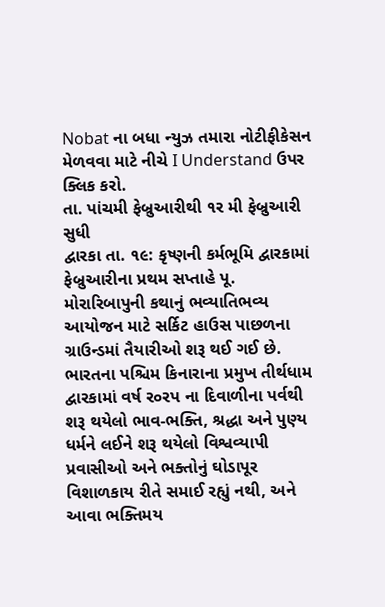Nobat ના બધા ન્યુઝ તમારા નોટીફીકેસન મેળવવા માટે નીચે I Understand ઉપર ક્લિક કરો.
તા. પાંચમી ફેબ્રુઆરીથી ૧ર મી ફેબ્રુઆરી સુધી
દ્વારકા તા. ૧૯: કૃષ્ણની કર્મભૂમિ દ્વારકામાં ફેબ્રુઆરીના પ્રથમ સપ્તાહે પૂ. મોરારિબાપુની કથાનું ભવ્યાતિભવ્ય આયોજન માટે સર્કિટ હાઉસ પાછળના ગ્રાઉન્ડમાં તૈયારીઓ શરૂ થઈ ગઈ છે.
ભારતના પશ્ચિમ કિનારાના પ્રમુખ તીર્થધામ દ્વારકામાં વર્ષ ર૦રપ ના દિવાળીના પર્વથી શરૂ થયેલો ભાવ-ભક્તિ, શ્રદ્ધા અને પુણ્ય ધર્મને લઈને શરૂ થયેલો વિશ્વવ્યાપી પ્રવાસીઓ અને ભક્તોનું ઘોડાપૂર વિશાળકાય રીતે સમાઈ રહ્યું નથી, અને આવા ભક્તિમય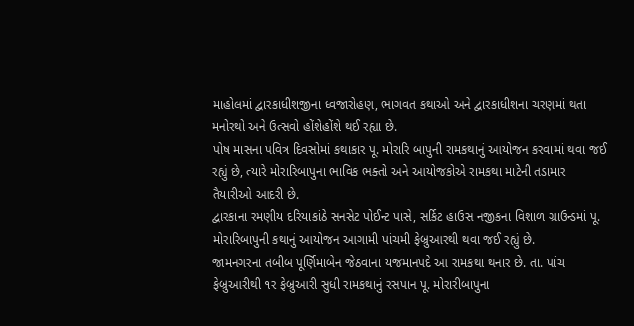માહોલમાં દ્વારકાધીશજીના ધ્વજારોહણ, ભાગવત કથાઓ અને દ્વારકાધીશના ચરણમાં થતા મનોરથો અને ઉત્સવો હોંશેહોંશે થઈ રહ્યા છે.
પોષ માસના પવિત્ર દિવસોમાં કથાકાર પૂ. મોરારિ બાપુની રામકથાનું આયોજન કરવામાં થવા જઈ રહ્યું છે, ત્યારે મોરારિબાપુના ભાવિક ભક્તો અને આયોજકોએ રામકથા માટેની તડામાર તૈયારીઓ આદરી છે.
દ્વારકાના રમણીય દરિયાકાંઠે સનસેટ પોઈન્ટ પાસે, સર્કિટ હાઉસ નજીકના વિશાળ ગ્રાઉન્ડમાં પૂ. મોરારિબાપુની કથાનું આયોજન આગામી પાંચમી ફેબ્રુઆરથી થવા જઈ રહ્યું છે.
જામનગરના તબીબ પૂર્ણિમાબેન જેઠવાના યજમાનપદે આ રામકથા થનાર છે. તા. પાંચ ફેબ્રુઆરીથી ૧ર ફેબ્રુઆરી સુધી રામકથાનું રસપાન પૂ. મોરારીબાપુના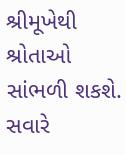શ્રીમૂખેથી શ્રોતાઓ સાંભળી શકશે. સવારે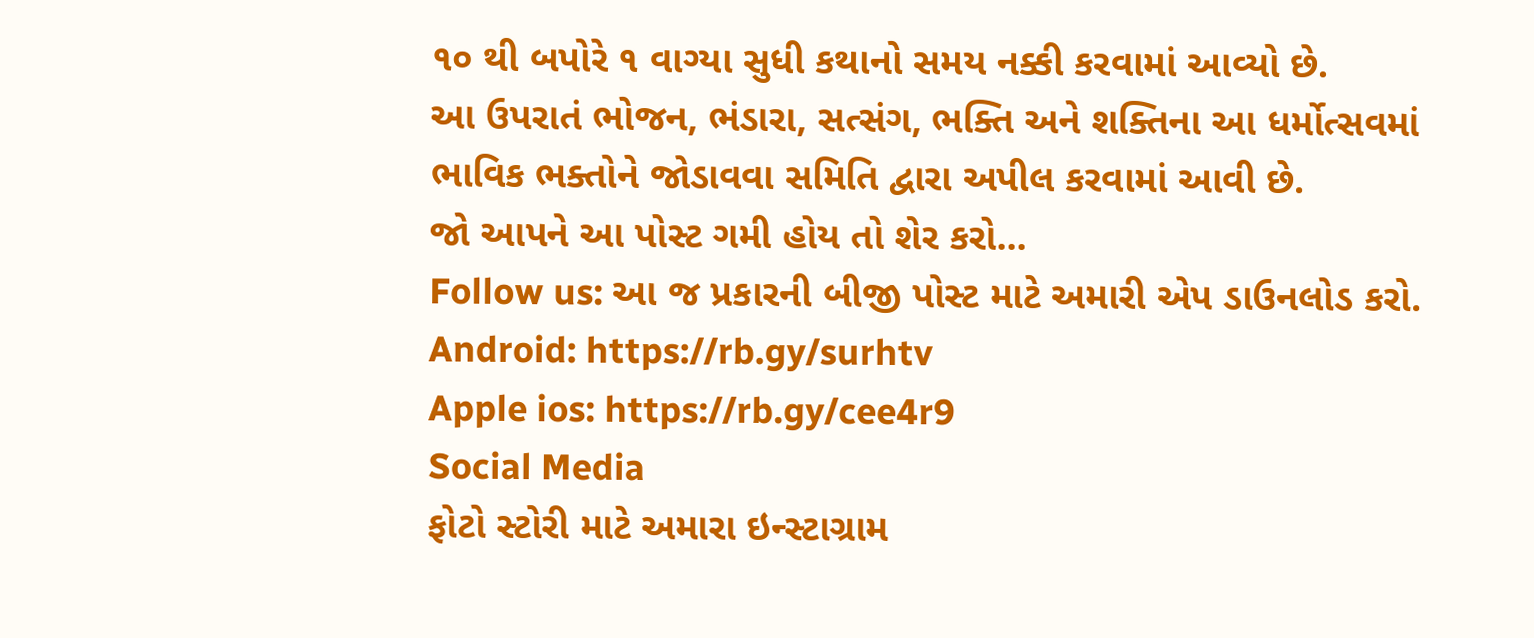૧૦ થી બપોરે ૧ વાગ્યા સુધી કથાનો સમય નક્કી કરવામાં આવ્યો છે.
આ ઉપરાતં ભોજન, ભંડારા, સત્સંગ, ભક્તિ અને શક્તિના આ ધર્મોત્સવમાં ભાવિક ભક્તોને જોડાવવા સમિતિ દ્વારા અપીલ કરવામાં આવી છે.
જો આપને આ પોસ્ટ ગમી હોય તો શેર કરો...
Follow us: આ જ પ્રકારની બીજી પોસ્ટ માટે અમારી એપ ડાઉનલોડ કરો.
Android: https://rb.gy/surhtv
Apple ios: https://rb.gy/cee4r9
Social Media
ફોટો સ્ટોરી માટે અમારા ઇન્સ્ટાગ્રામ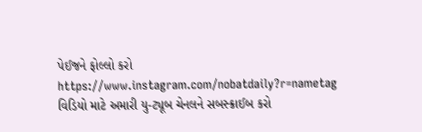પેઈજને ફોલ્લો કરો
https://www.instagram.com/nobatdaily?r=nametag
વિડિયો માટે અમારી યુ-ટ્યૂબ ચેનલને સબસ્ક્રાઈબ કરો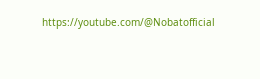https://youtube.com/@Nobatofficial